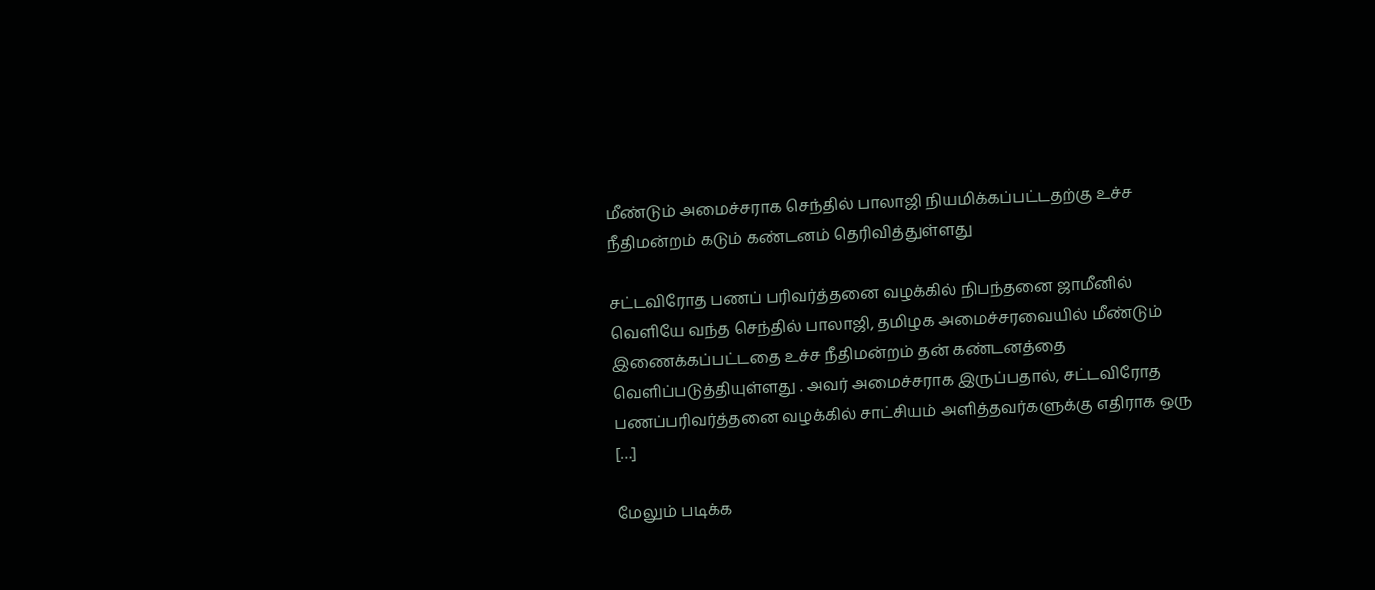மீண்டும் அமைச்சராக செந்தில் பாலாஜி நியமிக்கப்பட்டதற்கு உச்ச நீதிமன்றம் கடும் கண்டனம் தெரிவித்துள்ளது

சட்டவிரோத பணப் பரிவர்த்தனை வழக்கில் நிபந்தனை ஜாமீனில் வெளியே வந்த செந்தில் பாலாஜி, தமிழக அமைச்சரவையில் மீண்டும் இணைக்கப்பட்டதை உச்ச நீதிமன்றம் தன் கண்டனத்தை வெளிப்படுத்தியுள்ளது . அவர் அமைச்சராக இருப்பதால், சட்டவிரோத பணப்பரிவர்த்தனை வழக்கில் சாட்சியம் அளித்தவர்களுக்கு எதிராக ஒரு […]

மேலும் படிக்க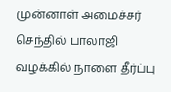முன்னாள் அமைச்சர் செந்தில் பாலாஜி வழக்கில் நாளை தீர்ப்பு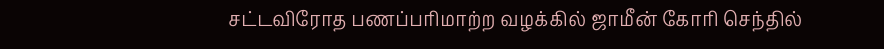சட்டவிரோத பணப்பரிமாற்ற வழக்கில் ஜாமீன் கோரி செந்தில்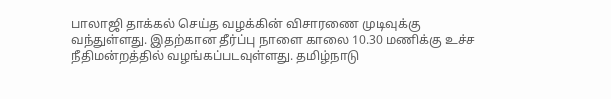பாலாஜி தாக்கல் செய்த வழக்கின் விசாரணை முடிவுக்கு வந்துள்ளது. இதற்கான தீர்ப்பு நாளை காலை 10.30 மணிக்கு உச்ச நீதிமன்றத்தில் வழங்கப்படவுள்ளது. தமிழ்நாடு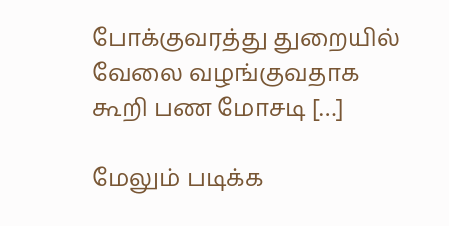போக்குவரத்து துறையில் வேலை வழங்குவதாக கூறி பண மோசடி […]

மேலும் படிக்க